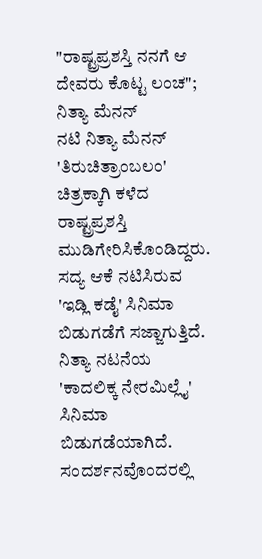"ರಾಷ್ಟ್ರಪ್ರಶಸ್ತಿ ನನಗೆ ಆ ದೇವರು ಕೊಟ್ಟ ಲಂಚ"; ನಿತ್ಯಾ ಮೆನನ್
ನಟಿ ನಿತ್ಯಾ ಮೆನನ್ 'ತಿರುಚಿತ್ರಾಂಬಲಂ' ಚಿತ್ರಕ್ಕಾಗಿ ಕಳೆದ ರಾಷ್ಟ್ರಪ್ರಶಸ್ತಿ ಮುಡಿಗೇರಿಸಿಕೊಂಡಿದ್ದರು. ಸದ್ಯ ಆಕೆ ನಟಿಸಿರುವ 'ಇಡ್ಲಿ ಕಡೈ' ಸಿನಿಮಾ ಬಿಡುಗಡೆಗೆ ಸಜ್ಜಾಗುತ್ತಿದೆ. ನಿತ್ಯಾ ನಟನೆಯ 'ಕಾದಲಿಕ್ಕ ನೇರಮಿಲ್ಲೈ' ಸಿನಿಮಾ ಬಿಡುಗಡೆಯಾಗಿದೆ. ಸಂದರ್ಶನವೊಂದರಲ್ಲಿ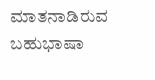ಮಾತನಾಡಿರುವ ಬಹುಭಾಷಾ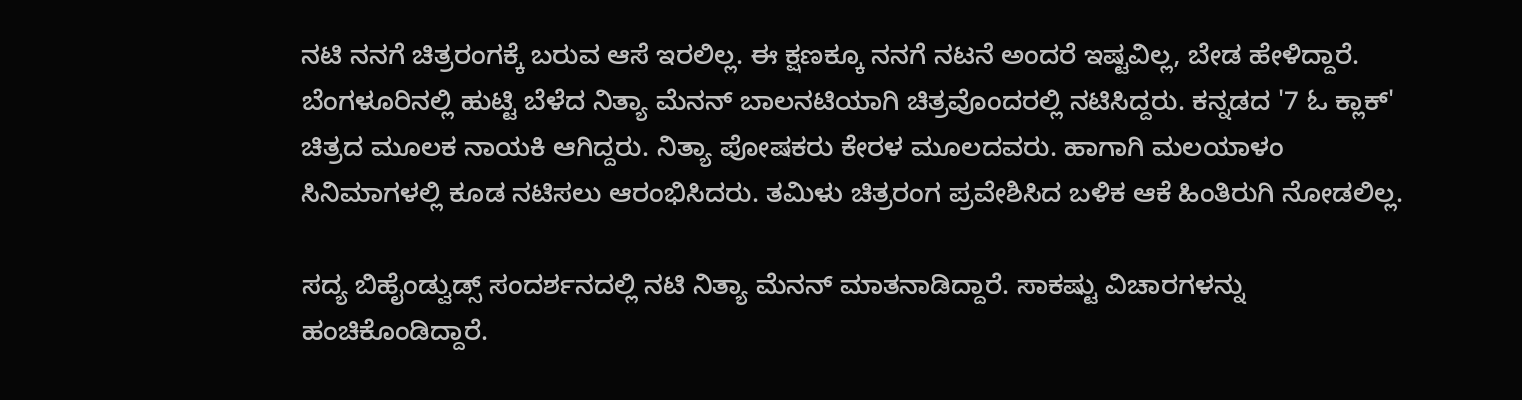ನಟಿ ನನಗೆ ಚಿತ್ರರಂಗಕ್ಕೆ ಬರುವ ಆಸೆ ಇರಲಿಲ್ಲ. ಈ ಕ್ಷಣಕ್ಕೂ ನನಗೆ ನಟನೆ ಅಂದರೆ ಇಷ್ಟವಿಲ್ಲ, ಬೇಡ ಹೇಳಿದ್ದಾರೆ.
ಬೆಂಗಳೂರಿನಲ್ಲಿ ಹುಟ್ಟಿ ಬೆಳೆದ ನಿತ್ಯಾ ಮೆನನ್ ಬಾಲನಟಿಯಾಗಿ ಚಿತ್ರವೊಂದರಲ್ಲಿ ನಟಿಸಿದ್ದರು. ಕನ್ನಡದ '7 ಓ ಕ್ಲಾಕ್' ಚಿತ್ರದ ಮೂಲಕ ನಾಯಕಿ ಆಗಿದ್ದರು. ನಿತ್ಯಾ ಪೋಷಕರು ಕೇರಳ ಮೂಲದವರು. ಹಾಗಾಗಿ ಮಲಯಾಳಂ ಸಿನಿಮಾಗಳಲ್ಲಿ ಕೂಡ ನಟಿಸಲು ಆರಂಭಿಸಿದರು. ತಮಿಳು ಚಿತ್ರರಂಗ ಪ್ರವೇಶಿಸಿದ ಬಳಿಕ ಆಕೆ ಹಿಂತಿರುಗಿ ನೋಡಲಿಲ್ಲ.

ಸದ್ಯ ಬಿಹೈಂಡ್ವುಡ್ಸ್ ಸಂದರ್ಶನದಲ್ಲಿ ನಟಿ ನಿತ್ಯಾ ಮೆನನ್ ಮಾತನಾಡಿದ್ದಾರೆ. ಸಾಕಷ್ಟು ವಿಚಾರಗಳನ್ನು ಹಂಚಿಕೊಂಡಿದ್ದಾರೆ.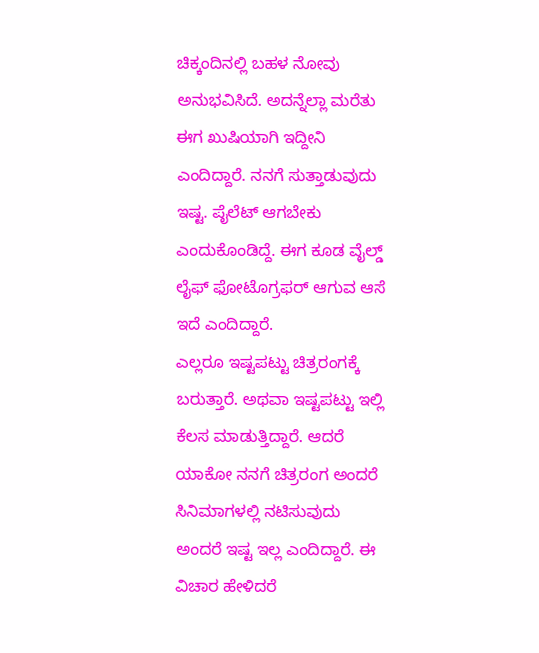ಚಿಕ್ಕಂದಿನಲ್ಲಿ ಬಹಳ ನೋವು ಅನುಭವಿಸಿದೆ. ಅದನ್ನೆಲ್ಲಾ ಮರೆತು ಈಗ ಖುಷಿಯಾಗಿ ಇದ್ದೀನಿ ಎಂದಿದ್ದಾರೆ. ನನಗೆ ಸುತ್ತಾಡುವುದು ಇಷ್ಟ. ಪೈಲೆಟ್ ಆಗಬೇಕು ಎಂದುಕೊಂಡಿದ್ದೆ. ಈಗ ಕೂಡ ವೈಲ್ಡ್ ಲೈಫ್ ಫೋಟೊಗ್ರಫರ್ ಆಗುವ ಆಸೆ ಇದೆ ಎಂದಿದ್ದಾರೆ.
ಎಲ್ಲರೂ ಇಷ್ಟಪಟ್ಟು ಚಿತ್ರರಂಗಕ್ಕೆ ಬರುತ್ತಾರೆ. ಅಥವಾ ಇಷ್ಟಪಟ್ಟು ಇಲ್ಲಿ ಕೆಲಸ ಮಾಡುತ್ತಿದ್ದಾರೆ. ಆದರೆ ಯಾಕೋ ನನಗೆ ಚಿತ್ರರಂಗ ಅಂದರೆ ಸಿನಿಮಾಗಳಲ್ಲಿ ನಟಿಸುವುದು ಅಂದರೆ ಇಷ್ಟ ಇಲ್ಲ ಎಂದಿದ್ದಾರೆ. ಈ ವಿಚಾರ ಹೇಳಿದರೆ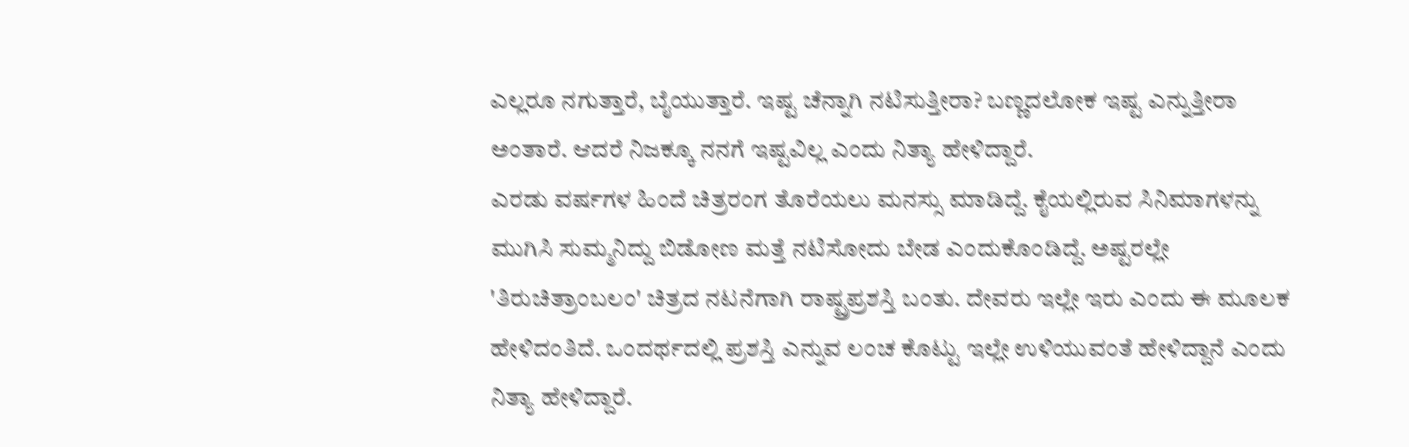ಎಲ್ಲರೂ ನಗುತ್ತಾರೆ, ಬೈಯುತ್ತಾರೆ. ಇಷ್ಟ ಚೆನ್ನಾಗಿ ನಟಿಸುತ್ತೀರಾ? ಬಣ್ಣದಲೋಕ ಇಷ್ಟ ಎನ್ನುತ್ತೀರಾ ಅಂತಾರೆ. ಆದರೆ ನಿಜಕ್ಕೂ ನನಗೆ ಇಷ್ಟವಿಲ್ಲ ಎಂದು ನಿತ್ಯಾ ಹೇಳಿದ್ದಾರೆ.
ಎರಡು ವರ್ಷಗಳ ಹಿಂದೆ ಚಿತ್ರರಂಗ ತೊರೆಯಲು ಮನಸ್ಸು ಮಾಡಿದ್ದೆ. ಕೈಯಲ್ಲಿರುವ ಸಿನಿಮಾಗಳನ್ನು ಮುಗಿಸಿ ಸುಮ್ಮನಿದ್ದು ಬಿಡೋಣ ಮತ್ತೆ ನಟಿಸೋದು ಬೇಡ ಎಂದುಕೊಂಡಿದ್ದೆ. ಅಷ್ಟರಲ್ಲೇ 'ತಿರುಚಿತ್ರಾಂಬಲಂ' ಚಿತ್ರದ ನಟನೆಗಾಗಿ ರಾಷ್ಟ್ರಪ್ರಶಸ್ತಿ ಬಂತು. ದೇವರು ಇಲ್ಲೇ ಇರು ಎಂದು ಈ ಮೂಲಕ ಹೇಳಿದಂತಿದೆ. ಒಂದರ್ಥದಲ್ಲಿ ಪ್ರಶಸ್ತಿ ಎನ್ನುವ ಲಂಚ ಕೊಟ್ಟು ಇಲ್ಲೇ ಉಳಿಯುವಂತೆ ಹೇಳಿದ್ದಾನೆ ಎಂದು ನಿತ್ಯಾ ಹೇಳಿದ್ದಾರೆ.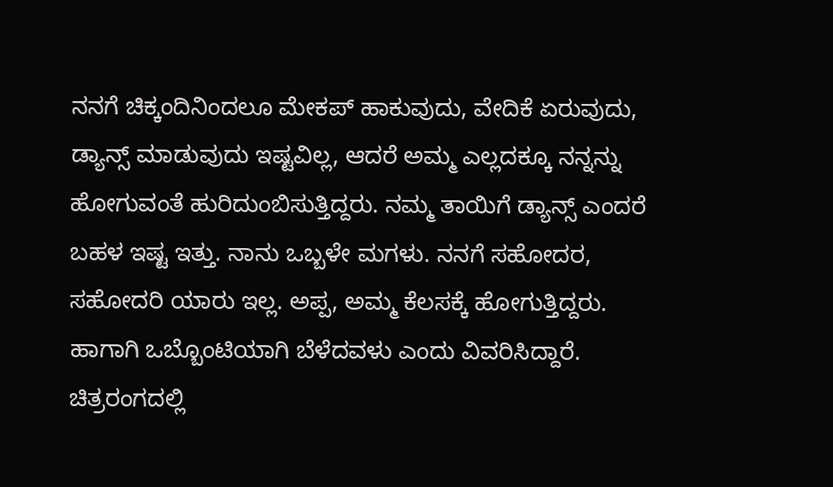ನನಗೆ ಚಿಕ್ಕಂದಿನಿಂದಲೂ ಮೇಕಪ್ ಹಾಕುವುದು, ವೇದಿಕೆ ಏರುವುದು, ಡ್ಯಾನ್ಸ್ ಮಾಡುವುದು ಇಷ್ಟವಿಲ್ಲ, ಆದರೆ ಅಮ್ಮ ಎಲ್ಲದಕ್ಕೂ ನನ್ನನ್ನು ಹೋಗುವಂತೆ ಹುರಿದುಂಬಿಸುತ್ತಿದ್ದರು. ನಮ್ಮ ತಾಯಿಗೆ ಡ್ಯಾನ್ಸ್ ಎಂದರೆ ಬಹಳ ಇಷ್ಟ ಇತ್ತು. ನಾನು ಒಬ್ಬಳೇ ಮಗಳು. ನನಗೆ ಸಹೋದರ, ಸಹೋದರಿ ಯಾರು ಇಲ್ಲ. ಅಪ್ಪ, ಅಮ್ಮ ಕೆಲಸಕ್ಕೆ ಹೋಗುತ್ತಿದ್ದರು. ಹಾಗಾಗಿ ಒಬ್ಬೊಂಟಿಯಾಗಿ ಬೆಳೆದವಳು ಎಂದು ವಿವರಿಸಿದ್ದಾರೆ.
ಚಿತ್ರರಂಗದಲ್ಲಿ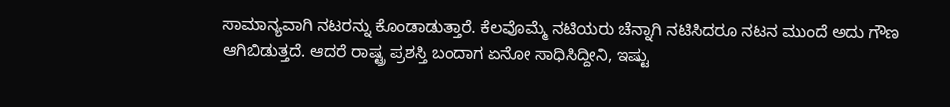ಸಾಮಾನ್ಯವಾಗಿ ನಟರನ್ನು ಕೊಂಡಾಡುತ್ತಾರೆ. ಕೆಲವೊಮ್ಮೆ ನಟಿಯರು ಚೆನ್ನಾಗಿ ನಟಿಸಿದರೂ ನಟನ ಮುಂದೆ ಅದು ಗೌಣ ಆಗಿಬಿಡುತ್ತದೆ. ಆದರೆ ರಾಷ್ಟ್ರ ಪ್ರಶಸ್ತಿ ಬಂದಾಗ ಏನೋ ಸಾಧಿಸಿದ್ದೀನಿ, ಇಷ್ಟು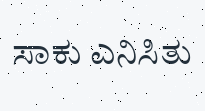ಸಾಕು ಎನಿಸಿತು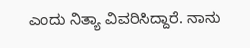ಎಂದು ನಿತ್ಯಾ ವಿವರಿಸಿದ್ದಾರೆ. ನಾನು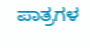ಪಾತ್ರಗಳ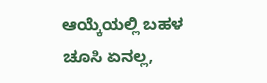ಆಯ್ಕೆಯಲ್ಲಿ ಬಹಳ ಚೂಸಿ ಏನಲ್ಲ,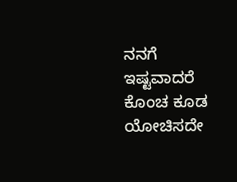ನನಗೆ ಇಷ್ಟವಾದರೆ ಕೊಂಚ ಕೂಡ ಯೋಚಿಸದೇ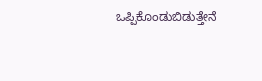ಒಪ್ಪಿಕೊಂಡುಬಿಡುತ್ತೇನೆ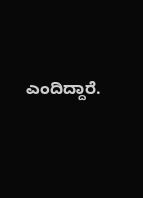ಎಂದಿದ್ದಾರೆ.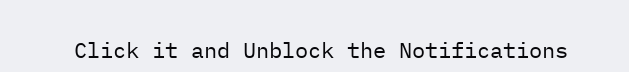Click it and Unblock the Notifications